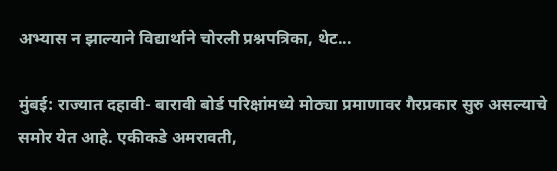अभ्यास न झाल्याने विद्यार्थाने चोरली प्रश्नपत्रिका, थेट...

मुंबई: राज्यात दहावी- बारावी बोर्ड परिक्षांमध्ये मोठ्या प्रमाणावर गैरप्रकार सुरु असल्याचे समोर येत आहे. एकीकडे अमरावती,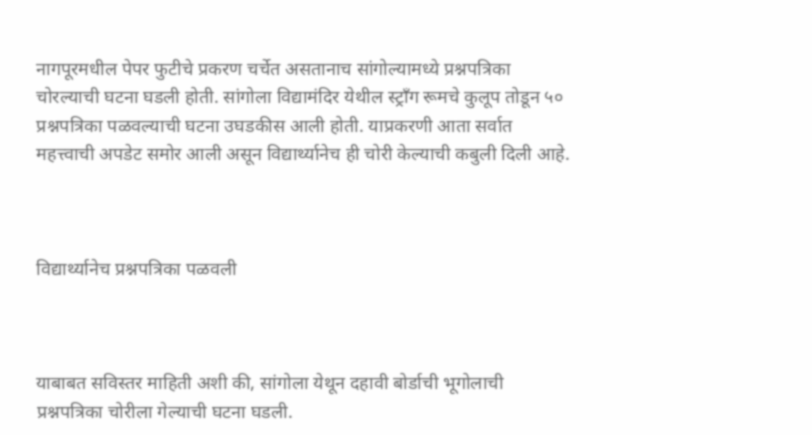नागपूरमधील पेपर फुटीचे प्रकरण चर्चेत असतानाच सांगोल्यामध्ये प्रश्नपत्रिका चोरल्याची घटना घडली होती. सांगोला विद्यामंदिर येथील स्ट्रॉंग रूमचे कुलूप तोडून ५० प्रश्नपत्रिका पळवल्याची घटना उघडकीस आली होती. याप्रकरणी आता सर्वात महत्त्वाची अपडेट समोर आली असून विद्यार्थ्यानेच ही चोरी केल्याची कबुली दिली आहे.



विद्यार्थ्यानेच प्रश्नपत्रिका पळवली



याबाबत सविस्तर माहिती अशी की, सांगोला येथून दहावी बोर्डाची भूगोलाची प्रश्नपत्रिका चोरीला गेल्याची घटना घडली.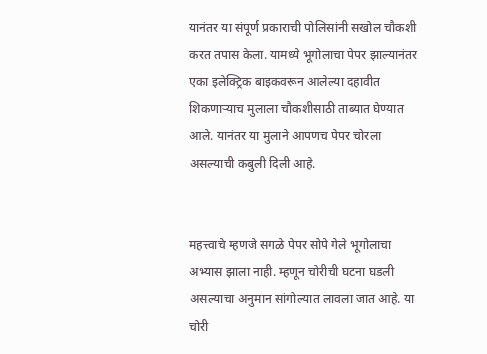यानंतर या संपूर्ण प्रकाराची पोलिसांनी सखोल चौकशी करत तपास केला. यामध्ये भूगोलाचा पेपर झाल्यानंतर एका इलेक्ट्रिक बाइकवरून आलेल्या दहावीत शिकणाऱ्याच मुलाला चौकशीसाठी ताब्यात घेण्यात आले. यानंतर या मुलाने आपणच पेपर चोरला असल्याची कबुली दिली आहे.


महत्त्वाचे म्हणजे सगळे पेपर सोपे गेले भूगोलाचा अभ्यास झाला नाही. म्हणून चोरीची घटना घडली असल्याचा अनुमान सांगोल्यात लावला जात आहे. या चोरी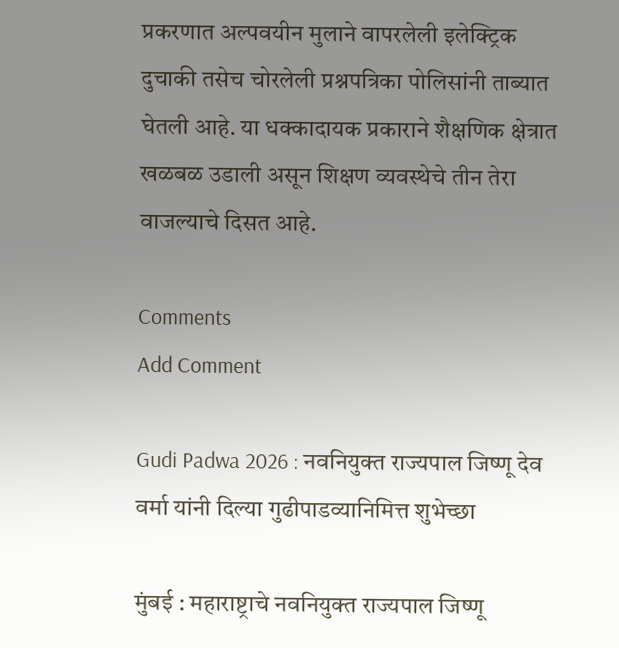प्रकरणात अल्पवयीन मुलाने वापरलेली इलेक्ट्रिक दुचाकी तसेच चोरलेली प्रश्नपत्रिका पोलिसांनी ताब्यात घेतली आहे. या धक्कादायक प्रकाराने शैक्षणिक क्षेत्रात खळबळ उडाली असून शिक्षण व्यवस्थेचे तीन तेरा वाजल्याचे दिसत आहे.

Comments
Add Comment

Gudi Padwa 2026 : नवनियुक्त राज्यपाल जिष्णू देव वर्मा यांनी दिल्या गुढीपाडव्यानिमित्त शुभेच्छा

मुंबई : महाराष्ट्राचे नवनियुक्त राज्यपाल जिष्णू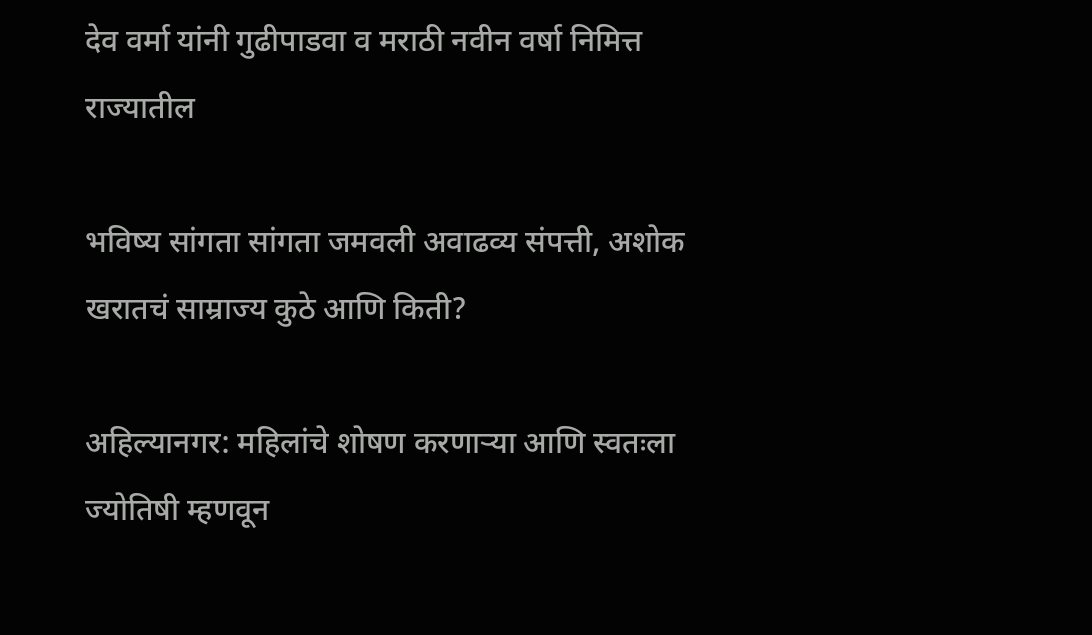देव वर्मा यांनी गुढीपाडवा व मराठी नवीन वर्षा निमित्त राज्यातील

भविष्य सांगता सांगता जमवली अवाढव्य संपत्ती, अशोक खरातचं साम्राज्य कुठे आणि किती?

अहिल्यानगर: महिलांचे शोषण करणाऱ्या आणि स्वतःला ज्योतिषी म्हणवून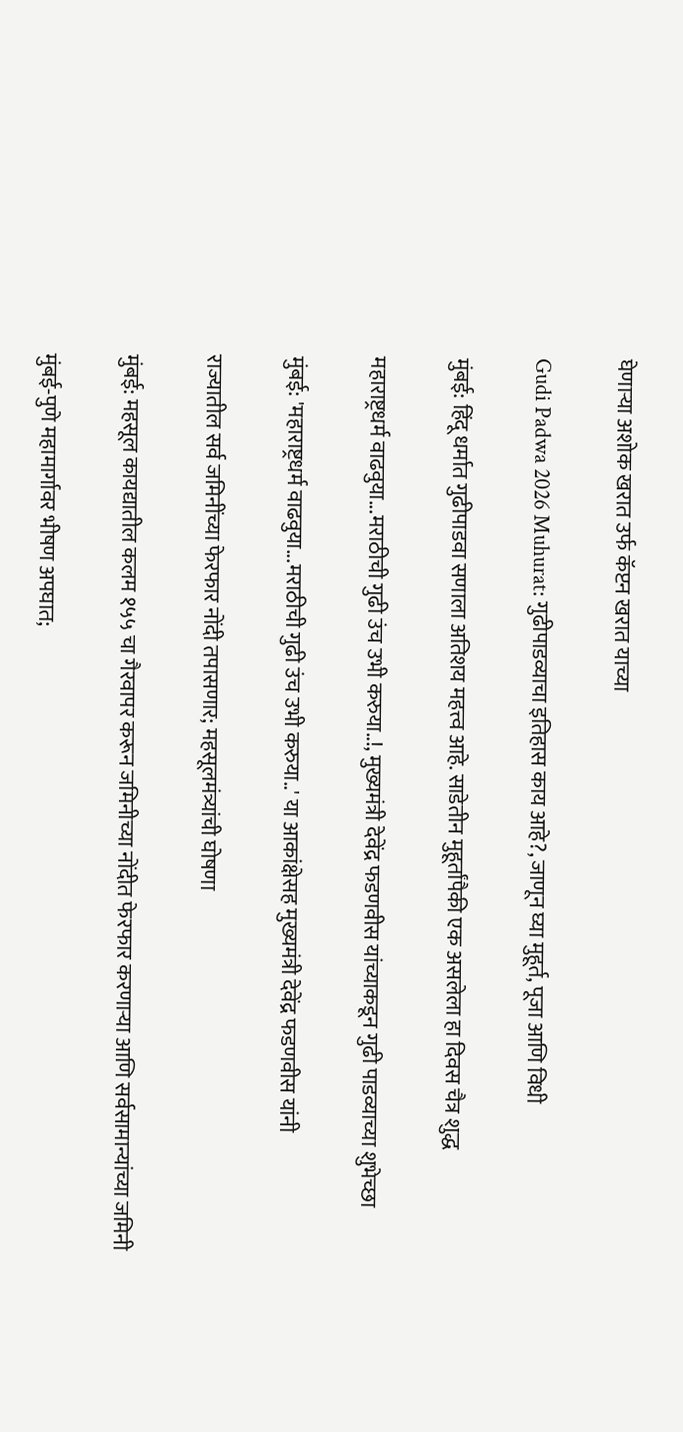घेणाऱ्या अशोक खरात उर्फ कॅप्टन खरात याच्या

Gudi Padwa 2026 Muhurat: गुढीपाडव्याचा इतिहास काय आहे?, जाणून घ्या मुहूर्त, पूजा आणि विधी

मुंबई: हिंदू धर्मात गुढीपाडवा सणाला अतिशय महत्त्व आहे. साडेतीन मुहूर्तांपैकी एक असलेला हा दिवस चैत्र शुद्ध

महाराष्ट्रधर्म वाढवुया...मराठीची गुढी उंच उभी करुया..!, मुख्यमंत्री देवेंद्र फडणवीस यांच्याकडून गुढी पाडव्याच्या शुभेच्छा

मुंबई: 'महाराष्ट्रधर्म वाढवुया...मराठीची गुढी उंच उभी करुया..' या आकांक्षेसह मुख्यमंत्री देवेंद्र फडणवीस यांनी

राज्यातील सर्व जमिनींच्या फेरफार नोंदी तपासणार; महसूलमंत्र्यांची घोषणा

मुंबई: महसूल कायद्यातील कलम १५५ चा गैरवापर करून जमिनीच्या नोंदीत फेरफार करणाऱ्या आणि सर्वसामान्यांच्या जमिनी

मुंबई-पुणे महामार्गावर भीषण अपघात;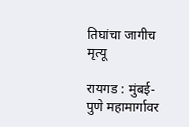तिघांचा जागीच मृत्यू

रायगड : मुंबई-पुणे महामार्गावर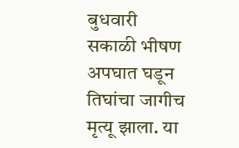बुधवारी सकाळी भीषण अपघात घडून तिघांचा जागीच मृत्यू झाला. या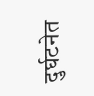दुर्घटनेत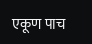एकूण पाच